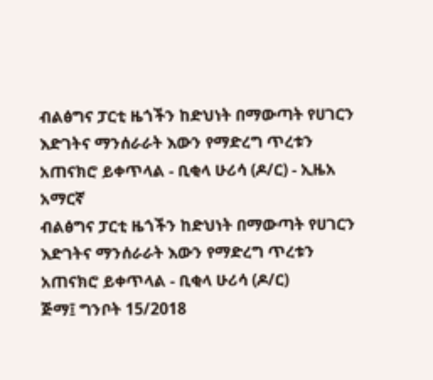ብልፅግና ፓርቲ ዜጎችን ከድህነት በማውጣት የሀገርን እድገትና ማንሰራራት እውን የማድረግ ጥረቱን አጠናክሮ ይቀጥላል - ቢቂላ ሁሪሳ (ዶ/ር) - ኢዜአ አማርኛ
ብልፅግና ፓርቲ ዜጎችን ከድህነት በማውጣት የሀገርን እድገትና ማንሰራራት እውን የማድረግ ጥረቱን አጠናክሮ ይቀጥላል - ቢቂላ ሁሪሳ (ዶ/ር)
ጅማ፤ ግንቦት 15/2018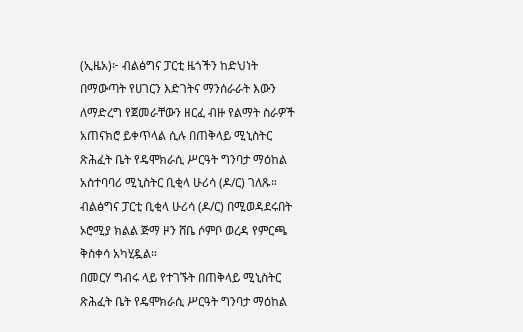(ኢዜአ)፦ ብልፅግና ፓርቲ ዜጎችን ከድህነት በማውጣት የሀገርን እድገትና ማንሰራራት እውን ለማድረግ የጀመራቸውን ዘርፈ ብዙ የልማት ስራዎች አጠናክሮ ይቀጥላል ሲሉ በጠቅላይ ሚኒስትር ጽሕፈት ቤት የዴሞክራሲ ሥርዓት ግንባታ ማዕከል አስተባባሪ ሚኒስትር ቢቂላ ሁሪሳ (ዶ/ር) ገለጹ።
ብልፅግና ፓርቲ ቢቂላ ሁሪሳ (ዶ/ር) በሚወዳደሩበት ኦሮሚያ ክልል ጅማ ዞን ሸቤ ሶምቦ ወረዳ የምርጫ ቅስቀሳ አካሂዷል።
በመርሃ ግብሩ ላይ የተገኙት በጠቅላይ ሚኒስትር ጽሕፈት ቤት የዴሞክራሲ ሥርዓት ግንባታ ማዕከል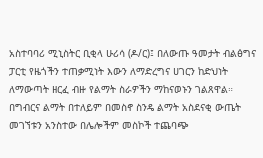አስተባባሪ ሚኒስትር ቢቂላ ሁሪሳ (ዶ/ር)፤ በለውጡ ዓመታት ብልፅግና ፓርቲ የዜጎችን ተጠቃሚነት እውን ለማድረግና ሀገርን ከድህነት ለማውጣት ዘርፈ ብዙ የልማት ስራዎችን ማከናወኑን ገልጸዋል።
በግብርና ልማት በተለይም በመስኖ ስንዴ ልማት አስደናቂ ውጤት መገኘቱን አንስተው በሌሎችም መስኮች ተጨባጭ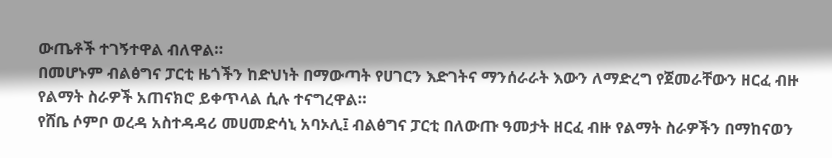ውጤቶች ተገኝተዋል ብለዋል።
በመሆኑም ብልፅግና ፓርቲ ዜጎችን ከድህነት በማውጣት የሀገርን እድገትና ማንሰራራት እውን ለማድረግ የጀመራቸውን ዘርፈ ብዙ የልማት ስራዎች አጠናክሮ ይቀጥላል ሲሉ ተናግረዋል።
የሸቤ ሶምቦ ወረዳ አስተዳዳሪ መሀመድሳኒ አባኦሊ፤ ብልፅግና ፓርቲ በለውጡ ዓመታት ዘርፈ ብዙ የልማት ስራዎችን በማከናወን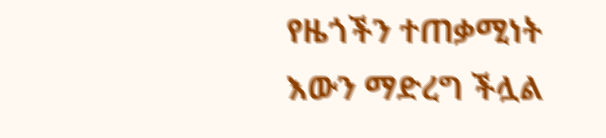የዜጎችን ተጠቃሚነት እውን ማድረግ ችሏል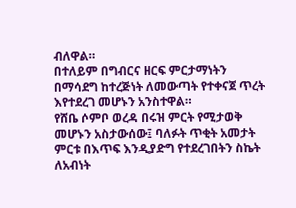ብለዋል።
በተለይም በግብርና ዘርፍ ምርታማነትን በማሳደግ ከተረጅነት ለመውጣት የተቀናጀ ጥረት እየተደረገ መሆኑን አንስተዋል።
የሸቤ ሶምቦ ወረዳ በሩዝ ምርት የሚታወቅ መሆኑን አስታውሰው፤ ባለፉት ጥቂት አመታት ምርቱ በእጥፍ እንዲያድግ የተደረገበትን ስኬት ለአብነት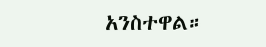አንስተዋል።